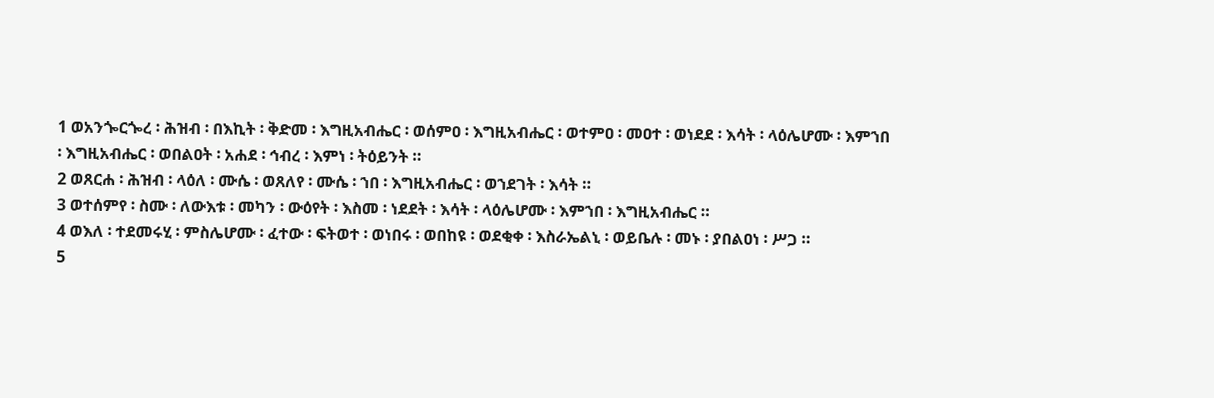1 ወአንጐርጐረ ፡ ሕዝብ ፡ በእኪት ፡ ቅድመ ፡ እግዚአብሔር ፡ ወሰምዐ ፡ እግዚአብሔር ፡ ወተምዐ ፡ መዐተ ፡ ወነደደ ፡ እሳት ፡ ላዕሌሆሙ ፡ እምኀበ ፡ እግዚአብሔር ፡ ወበልዐት ፡ አሐደ ፡ ኅብረ ፡ እምነ ፡ ትዕይንት ።
2 ወጸርሐ ፡ ሕዝብ ፡ ላዕለ ፡ ሙሴ ፡ ወጸለየ ፡ ሙሴ ፡ ኀበ ፡ እግዚአብሔር ፡ ወኀደገት ፡ እሳት ።
3 ወተሰምየ ፡ ስሙ ፡ ለውእቱ ፡ መካን ፡ ውዕየት ፡ እስመ ፡ ነደደት ፡ እሳት ፡ ላዕሌሆሙ ፡ እምኀበ ፡ እግዚአብሔር ።
4 ወእለ ፡ ተደመሩሂ ፡ ምስሌሆሙ ፡ ፈተው ፡ ፍትወተ ፡ ወነበሩ ፡ ወበከዩ ፡ ወደቂቀ ፡ እስራኤልኒ ፡ ወይቤሉ ፡ መኑ ፡ ያበልዐነ ፡ ሥጋ ።
5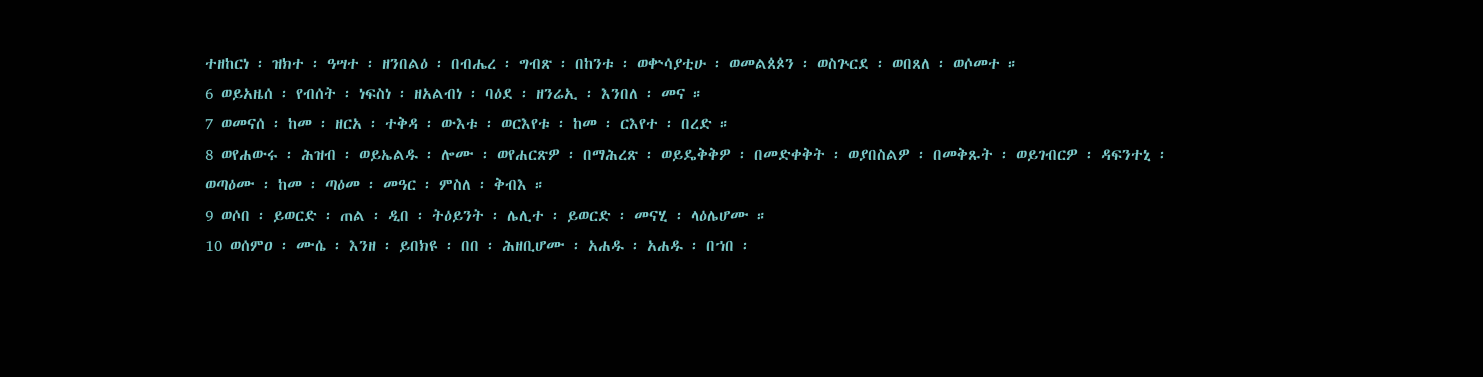ተዘከርነ ፡ ዝክተ ፡ ዓሣተ ፡ ዘንበልዕ ፡ በብሔረ ፡ ግብጽ ፡ በከንቱ ፡ ወቍሳያቲሁ ፡ ወመልጰጶን ፡ ወስጕርደ ፡ ወበጸለ ፡ ወሶመተ ።
6 ወይአዜሰ ፡ የብሰት ፡ ነፍስነ ፡ ዘአልብነ ፡ ባዕደ ፡ ዘንሬኢ ፡ እንበለ ፡ መና ።
7 ወመናሰ ፡ ከመ ፡ ዘርአ ፡ ተቅዳ ፡ ውእቱ ፡ ወርእየቱ ፡ ከመ ፡ ርእየተ ፡ በረድ ።
8 ወየሐውሩ ፡ ሕዝብ ፡ ወይኤልዱ ፡ ሎሙ ፡ ወየሐርጽዎ ፡ በማሕረጽ ፡ ወይዴቅቅዎ ፡ በመድቀቅት ፡ ወያበስልዎ ፡ በመቅጹት ፡ ወይገብርዎ ፡ ዳፍንተኒ ፡ ወጣዕሙ ፡ ከመ ፡ ጣዕመ ፡ መዓር ፡ ምስለ ፡ ቅብእ ።
9 ወሶበ ፡ ይወርድ ፡ ጠል ፡ ዲበ ፡ ትዕይንት ፡ ሌሊተ ፡ ይወርድ ፡ መናሂ ፡ ላዕሌሆሙ ።
10 ወሰምዐ ፡ ሙሴ ፡ እንዘ ፡ ይበክዩ ፡ በበ ፡ ሕዘቢሆሙ ፡ አሐዱ ፡ አሐዱ ፡ በኀበ ፡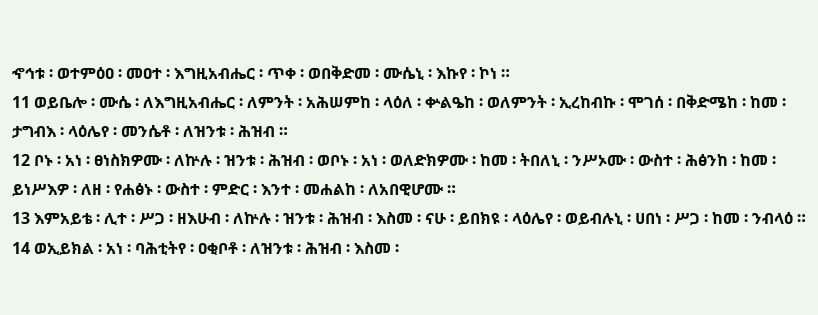ኆኅቱ ፡ ወተምዕዐ ፡ መዐተ ፡ እግዚአብሔር ፡ ጥቀ ፡ ወበቅድመ ፡ ሙሴኒ ፡ እኩየ ፡ ኮነ ።
11 ወይቤሎ ፡ ሙሴ ፡ ለእግዚአብሔር ፡ ለምንት ፡ አሕሠምከ ፡ ላዕለ ፡ ቍልዔከ ፡ ወለምንት ፡ ኢረከብኩ ፡ ሞገሰ ፡ በቅድሜከ ፡ ከመ ፡ ታግብእ ፡ ላዕሌየ ፡ መንሴቶ ፡ ለዝንቱ ፡ ሕዝብ ።
12 ቦኑ ፡ አነ ፡ ፀነስክዎሙ ፡ ለኵሉ ፡ ዝንቱ ፡ ሕዝብ ፡ ወቦኑ ፡ አነ ፡ ወለድክዎሙ ፡ ከመ ፡ ትበለኒ ፡ ንሥኦሙ ፡ ውስተ ፡ ሕፅንከ ፡ ከመ ፡ ይነሥእዎ ፡ ለዘ ፡ የሐፅኑ ፡ ውስተ ፡ ምድር ፡ እንተ ፡ መሐልከ ፡ ለአበዊሆሙ ።
13 እምአይቴ ፡ ሊተ ፡ ሥጋ ፡ ዘእሁብ ፡ ለኵሉ ፡ ዝንቱ ፡ ሕዝብ ፡ እስመ ፡ ናሁ ፡ ይበክዩ ፡ ላዕሌየ ፡ ወይብሉኒ ፡ ሀበነ ፡ ሥጋ ፡ ከመ ፡ ንብላዕ ።
14 ወኢይክል ፡ አነ ፡ ባሕቲትየ ፡ ዐቂቦቶ ፡ ለዝንቱ ፡ ሕዝብ ፡ እስመ ፡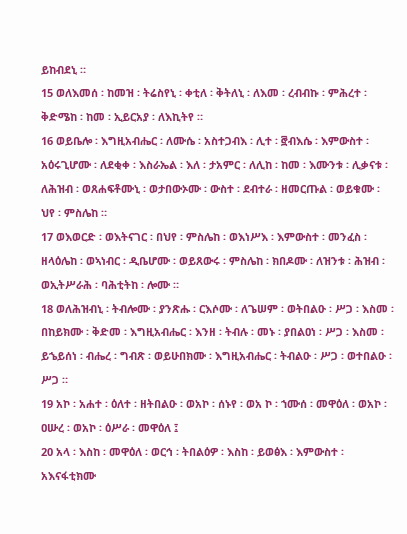ይከብደኒ ።
15 ወለእመሰ ፡ ከመዝ ፡ ትሬስየኒ ፡ ቀቲለ ፡ ቅትለኒ ፡ ለእመ ፡ ረብብኩ ፡ ምሕረተ ፡ ቅድሜከ ፡ ከመ ፡ ኢይርአያ ፡ ለእኪትየ ።
16 ወይቤሎ ፡ እግዚአብሔር ፡ ለሙሴ ፡ አስተጋብእ ፡ ሊተ ፡ ፸ብእሴ ፡ እምውስተ ፡ አዕሩጊሆሙ ፡ ለደቂቀ ፡ እስራኤል ፡ እለ ፡ ታአምር ፡ ለሊከ ፡ ከመ ፡ እሙንቱ ፡ ሊቃናቱ ፡ ለሕዝብ ፡ ወጸሐፍቶሙኒ ፡ ወታበውኦሙ ፡ ውስተ ፡ ደብተራ ፡ ዘመርጡል ፡ ወይቁሙ ፡ ህየ ፡ ምስሌከ ።
17 ወእወርድ ፡ ወእትናገር ፡ በህየ ፡ ምስሌከ ፡ ወእነሥእ ፡ እምውስተ ፡ መንፈስ ፡ ዘላዕሌከ ፡ ወኣነብር ፡ ዲቤሆሙ ፡ ወይጸውሩ ፡ ምስሌከ ፡ ክበዶሙ ፡ ለዝንቱ ፡ ሕዝብ ፡ ወኢትሥራሕ ፡ ባሕቲትከ ፡ ሎሙ ።
18 ወለሕዝብኒ ፡ ትብሎሙ ፡ ያንጽሑ ፡ ርእሶሙ ፡ ለጌሠም ፡ ወትበልዑ ፡ ሥጋ ፡ እስመ ፡ በከይክሙ ፡ ቅድመ ፡ እግዚአብሔር ፡ እንዘ ፡ ትብሉ ፡ መኑ ፡ ያበልዐነ ፡ ሥጋ ፡ እስመ ፡ ይኄይሰነ ፡ ብሔረ ፡ ግብጽ ፡ ወይሁበክሙ ፡ እግዚአብሔር ፡ ትብልዑ ፡ ሥጋ ፡ ወተበልዑ ፡ ሥጋ ።
19 አኮ ፡ አሐተ ፡ ዕለተ ፡ ዘትበልዑ ፡ ወአኮ ፡ ሰኑየ ፡ ወአ ኮ ፡ ኀሙሰ ፡ መዋዕለ ፡ ወአኮ ፡ ዐሡረ ፡ ወአኮ ፡ ዕሥራ ፡ መዋዕለ ፤
20 አላ ፡ እስከ ፡ መዋዕለ ፡ ወርኅ ፡ ትበልዕዎ ፡ እስከ ፡ ይወፅእ ፡ እምውስተ ፡ አእናፋቲክሙ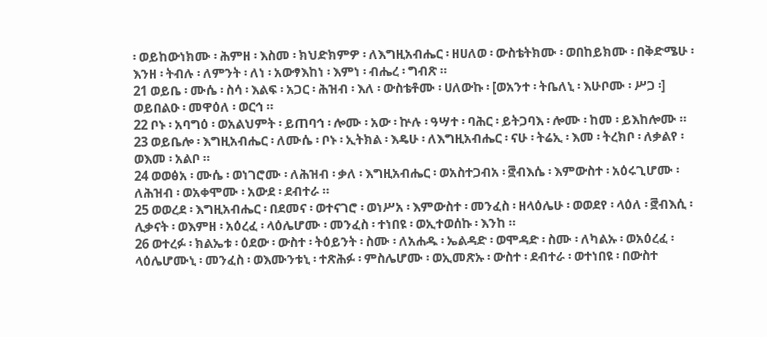፡ ወይከውነክሙ ፡ ሕምዘ ፡ እስመ ፡ ክህድክምዎ ፡ ለእግዚአብሔር ፡ ዘሀለወ ፡ ውስቴትክሙ ፡ ወበከይክሙ ፡ በቅድሜሁ ፡ እንዘ ፡ ትብሉ ፡ ለምንት ፡ ለነ ፡ አውፃእከነ ፡ እምነ ፡ ብሔረ ፡ ግብጽ ።
21 ወይቤ ፡ ሙሴ ፡ ስሳ ፡ እልፍ ፡ አጋር ፡ ሕዝብ ፡ እለ ፡ ውስቴቶሙ ፡ ሀለውኩ ፡ [ወአንተ ፡ ትቤለኒ ፡ እሁቦሙ ፡ ሥጋ ፡] ወይበልዑ ፡ መዋዕለ ፡ ወርኅ ።
22 ቦኑ ፡ አባግዕ ፡ ወአልህምት ፡ ይጠባኅ ፡ ሎሙ ፡ አው ፡ ኵሉ ፡ ዓሣተ ፡ ባሕር ፡ ይትጋባእ ፡ ሎሙ ፡ ከመ ፡ ይእከሎሙ ።
23 ወይቤሎ ፡ እግዚአብሔር ፡ ለሙሴ ፡ ቦኑ ፡ ኢትክል ፡ እዴሁ ፡ ለእግዚአብሔር ፡ ናሁ ፡ ትሬኢ ፡ እመ ፡ ትረክቦ ፡ ለቃልየ ፡ ወእመ ፡ አልቦ ።
24 ወወፅአ ፡ ሙሴ ፡ ወነገሮሙ ፡ ለሕዝብ ፡ ቃለ ፡ እግዚአብሔር ፡ ወአስተጋብአ ፡ ፸ብእሴ ፡ እምውስተ ፡ አዕሩጊሆሙ ፡ ለሕዝብ ፡ ወአቀሞሙ ፡ አውደ ፡ ደብተራ ።
25 ወወረደ ፡ እግዚአብሔር ፡ በደመና ፡ ወተናገሮ ፡ ወነሥአ ፡ እምውስተ ፡ መንፈስ ፡ ዘላዕሌሁ ፡ ወወደየ ፡ ላዕለ ፡ ፸ብእሲ ፡ ሊቃናት ፡ ወእምዘ ፡ አዕረፈ ፡ ላዕሌሆሙ ፡ መንፈስ ፡ ተነበዩ ፡ ወኢተወሰኩ ፡ እንከ ።
26 ወተረፉ ፡ ክልኤቱ ፡ ዕደው ፡ ውስተ ፡ ትዕይንት ፡ ስሙ ፡ ለአሐዱ ፡ ኤልዳድ ፡ ወሞዳድ ፡ ስሙ ፡ ለካልኡ ፡ ወአዕረፈ ፡ ላዕሌሆሙኒ ፡ መንፈስ ፡ ወእሙንቱኒ ፡ ተጽሕፉ ፡ ምስሌሆሙ ፡ ወኢመጽኡ ፡ ውስተ ፡ ደብተራ ፡ ወተነበዩ ፡ በውስተ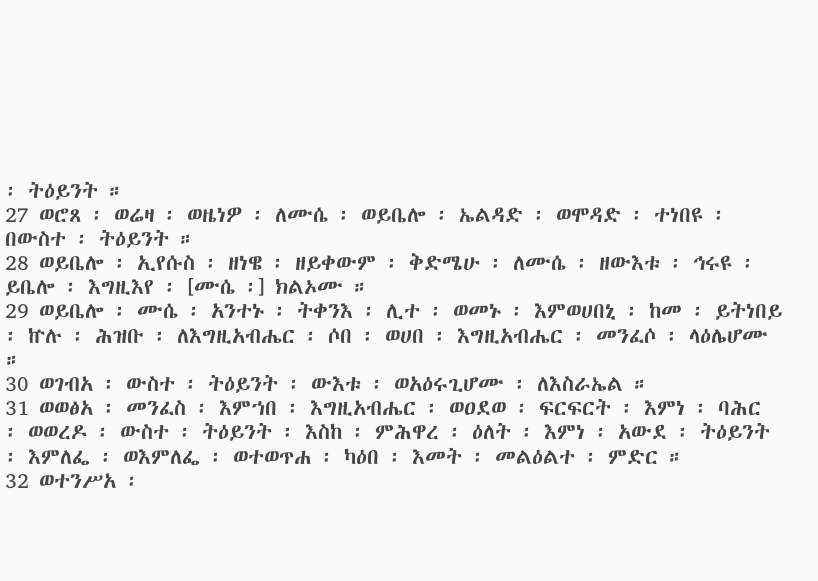፡ ትዕይንት ።
27 ወሮጸ ፡ ወሬዛ ፡ ወዜነዎ ፡ ለሙሴ ፡ ወይቤሎ ፡ ኤልዳድ ፡ ወሞዳድ ፡ ተነበዩ ፡ በውስተ ፡ ትዕይንት ።
28 ወይቤሎ ፡ ኢየሱስ ፡ ዘነዌ ፡ ዘይቀውም ፡ ቅድሜሁ ፡ ለሙሴ ፡ ዘውእቱ ፡ ኅሩዩ ፡ ይቤሎ ፡ እግዚእየ ፡ [ሙሴ ፡] ክልኦሙ ።
29 ወይቤሎ ፡ ሙሴ ፡ አንተኑ ፡ ትቀንእ ፡ ሊተ ፡ ወመኑ ፡ እምወሀበኒ ፡ ከመ ፡ ይትነበይ ፡ ኵሉ ፡ ሕዝቡ ፡ ለእግዚአብሔር ፡ ሶበ ፡ ወሀበ ፡ እግዚአብሔር ፡ መንፈሶ ፡ ላዕሌሆሙ ።
30 ወገብአ ፡ ውስተ ፡ ትዕይንት ፡ ውእቱ ፡ ወአዕሩጊሆሙ ፡ ለእስራኤል ።
31 ወወፅአ ፡ መንፈስ ፡ እምኀበ ፡ እግዚአብሔር ፡ ወዐደወ ፡ ፍርፍርት ፡ እምነ ፡ ባሕር ፡ ወወረዶ ፡ ውስተ ፡ ትዕይንት ፡ እስከ ፡ ምሕዋረ ፡ ዕለት ፡ እምነ ፡ አውደ ፡ ትዕይንት ፡ እምለፌ ፡ ወእምለፌ ፡ ወተወጥሐ ፡ ካዕበ ፡ እመት ፡ መልዕልተ ፡ ምድር ።
32 ወተንሥአ ፡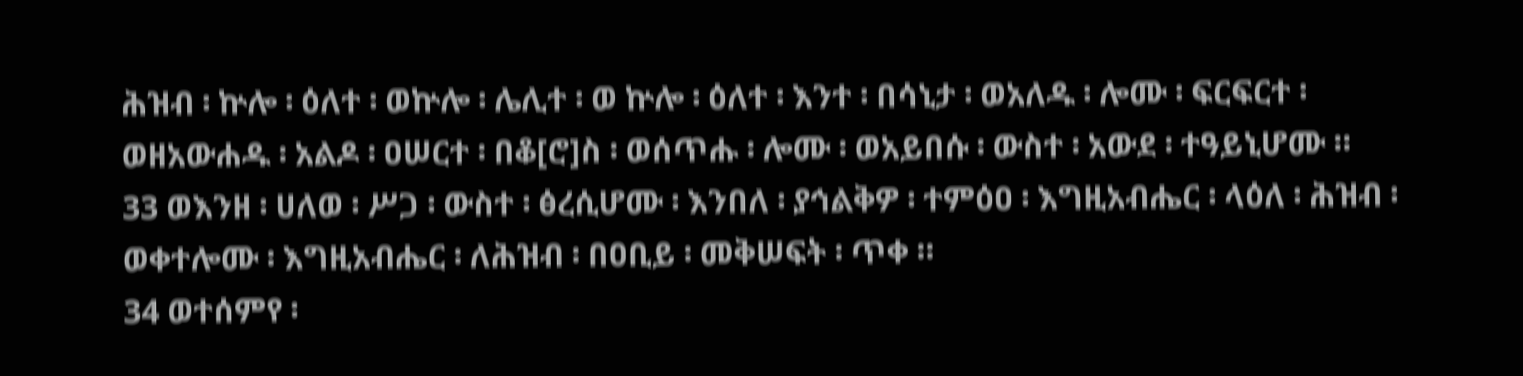ሕዝብ ፡ ኵሎ ፡ ዕለተ ፡ ወኵሎ ፡ ሌሊተ ፡ ወ ኵሎ ፡ ዕለተ ፡ እንተ ፡ በሳኒታ ፡ ወአለዱ ፡ ሎሙ ፡ ፍርፍርተ ፡ ወዘአውሐዱ ፡ አልዶ ፡ ዐሠርተ ፡ በቆ[ሮ]ስ ፡ ወሰጥሑ ፡ ሎሙ ፡ ወአይበሱ ፡ ውስተ ፡ አውደ ፡ ተዓይኒሆሙ ።
33 ወእንዘ ፡ ሀለወ ፡ ሥጋ ፡ ውስተ ፡ ፅረሲሆሙ ፡ እንበለ ፡ ያኅልቅዎ ፡ ተምዕዐ ፡ እግዚአብሔር ፡ ላዕለ ፡ ሕዝብ ፡ ወቀተሎሙ ፡ እግዚአብሔር ፡ ለሕዝብ ፡ በዐቢይ ፡ መቅሠፍት ፡ ጥቀ ።
34 ወተሰምየ ፡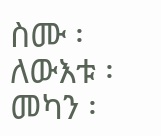ስሙ ፡ ለውእቱ ፡ መካን ፡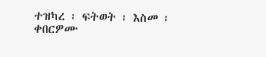ተዝካረ ፡ ፍትወት ፡ እስመ ፡ ቀበርዎሙ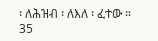፡ ለሕዝብ ፡ ለእለ ፡ ፈተው ።
35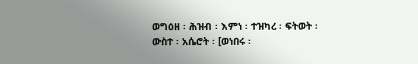ወግዕዘ ፡ ሕዝብ ፡ እምነ ፡ ተዝካረ ፡ ፍትወት ፡ ውስተ ፡ አሴሮት ፡ [ወነበሩ ፡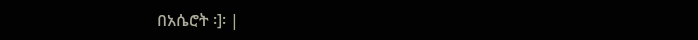በአሴሮት ፡]፡ |